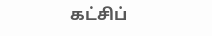கட்சிப்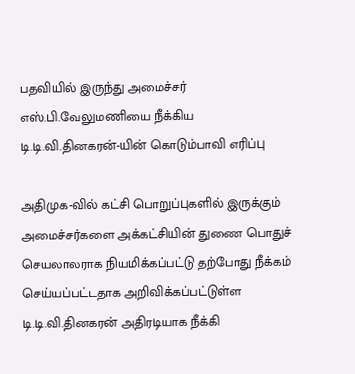பதவியில் இருந்து அமைச்சர் எஸ்.பி.வேலுமணியை நீக்கிய டி.டி.வி.தினகரன்-யின் கொடும்பாவி எரிப்பு

அதிமுக-வில் கட்சி பொறுப்புகளில் இருக்கும் அமைச்சர்களை அக்கட்சியின் துணை பொதுச் செயலாலராக நியமிக்கப்பட்டு தற்போது நீக்கம் செய்யப்பட்டதாக அறிவிக்கப்பட்டுள்ள டி.டி.வி.தினகரன் அதிரடியாக நீக்கி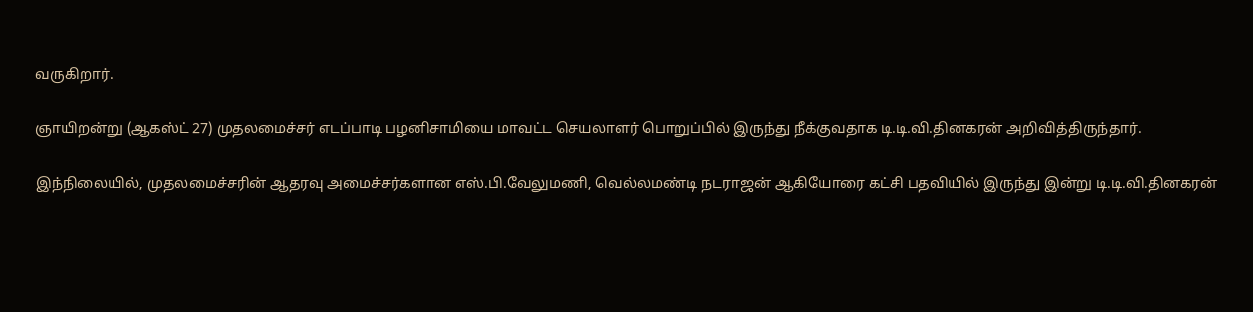வருகிறார்.

ஞாயிறன்று (ஆகஸ்ட் 27) முதலமைச்சர் எடப்பாடி பழனிசாமியை மாவட்ட செயலாளர் பொறுப்பில் இருந்து நீக்குவதாக டி.டி.வி.தினகரன் அறிவித்திருந்தார்.

இந்நிலையில், முதலமைச்சரின் ஆதரவு அமைச்சர்களான எஸ்.பி.வேலுமணி, வெல்லமண்டி நடராஜன் ஆகியோரை கட்சி பதவியில் இருந்து இன்று டி.டி.வி.தினகரன்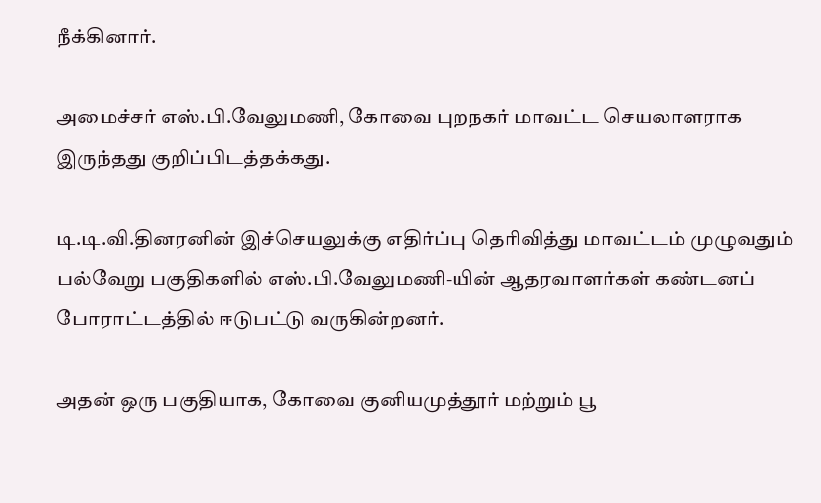நீக்கினார்.

அமைச்சர் எஸ்.பி.வேலுமணி, கோவை புறநகர் மாவட்ட செயலாளராக இருந்தது குறிப்பிடத்தக்கது.

டி.டி.வி.தினரனின் இச்செயலுக்கு எதிர்ப்பு தெரிவித்து மாவட்டம் முழுவதும் பல்வேறு பகுதிகளில் எஸ்.பி.வேலுமணி-யின் ஆதரவாளர்கள் கண்டனப் போராட்டத்தில் ஈடுபட்டு வருகின்றனர்.

அதன் ஒரு பகுதியாக, கோவை குனியமுத்தூர் மற்றும் பூ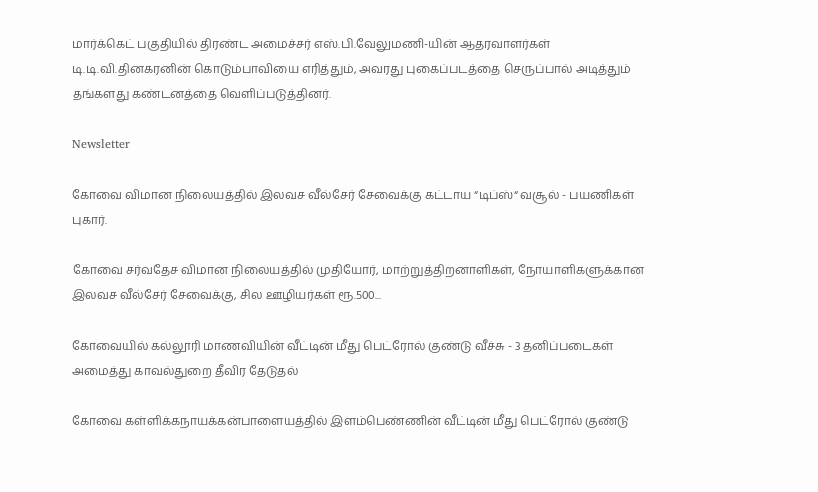மார்க்கெட் பகுதியில் திரண்ட அமைச்சர் எஸ்.பி.வேலுமணி-யின் ஆதரவாளர்கள் டி.டி.வி.தினகரனின் கொடும்பாவியை எரித்தும், அவரது புகைப்படத்தை செருப்பால் அடித்தும் தங்களது கண்டனத்தை வெளிப்படுத்தினர்.

Newsletter

கோவை விமான நிலையத்தில் இலவச வீல்சேர் சேவைக்கு கட்டாய “டிப்ஸ்“ வசூல் - பயணிகள் புகார்.

கோவை சர்வதேச விமான நிலையத்தில் முதியோர், மாற்றுத்திறனாளிகள், நோயாளிகளுக்கான இலவச வீல்சேர் சேவைக்கு, சில ஊழியர்கள் ரூ.500...

கோவையில் கல்லூரி மாணவியின் வீட்டின் மீது பெட்ரோல் குண்டு வீச்சு - 3 தனிப்படைகள் அமைத்து காவல்துறை தீவிர தேடுதல்

கோவை கள்ளிக்கநாயக்கன்பாளையத்தில் இளம்பெண்ணின் வீட்டின் மீது பெட்ரோல் குண்டு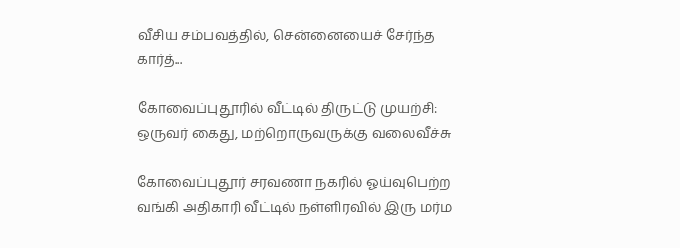வீசிய சம்பவத்தில், சென்னையைச் சேர்ந்த கார்த்...

கோவைப்புதூரில் வீட்டில் திருட்டு முயற்சி: ஒருவர் கைது, மற்றொருவருக்கு வலைவீச்சு

கோவைப்புதூர் சரவணா நகரில் ஓய்வுபெற்ற வங்கி அதிகாரி வீட்டில் நள்ளிரவில் இரு மர்ம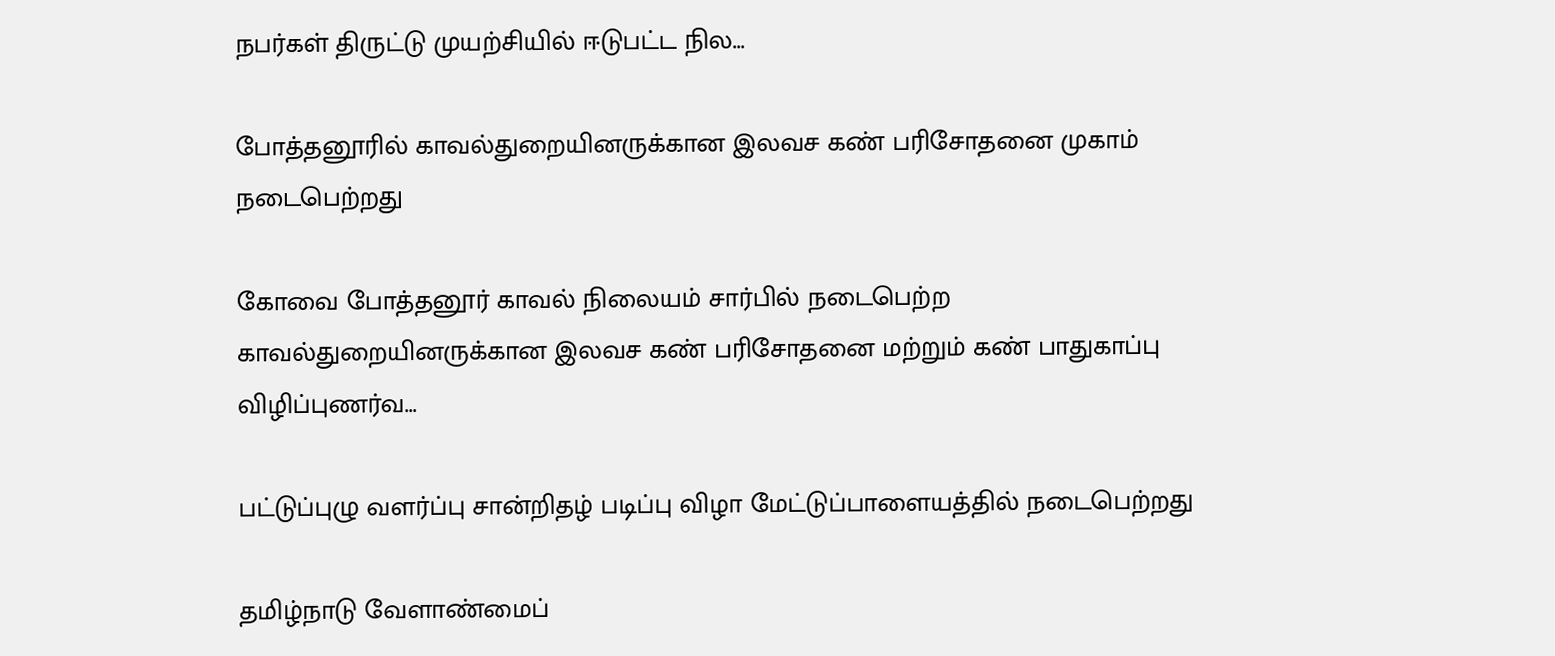நபர்கள் திருட்டு முயற்சியில் ஈடுபட்ட நில...

போத்தனூரில் காவல்துறையினருக்கான இலவச கண் பரிசோதனை முகாம் நடைபெற்றது

கோவை போத்தனூர் காவல் நிலையம் சார்பில் நடைபெற்ற காவல்துறையினருக்கான இலவச கண் பரிசோதனை மற்றும் கண் பாதுகாப்பு விழிப்புணர்வ...

பட்டுப்புழு வளர்ப்பு சான்றிதழ் படிப்பு விழா மேட்டுப்பாளையத்தில் நடைபெற்றது

தமிழ்நாடு வேளாண்மைப்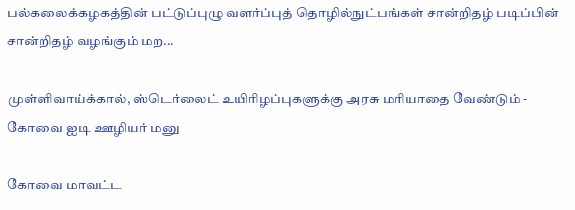பல்கலைக்கழகத்தின் பட்டுப்புழு வளர்ப்புத் தொழில்நுட்பங்கள் சான்றிதழ் படிப்பின் சான்றிதழ் வழங்கும் மற...

முள்ளிவாய்க்கால், ஸ்டெர்லைட் உயிரிழப்புகளுக்கு அரசு மரியாதை வேண்டும் - கோவை ஐடி ஊழியர் மனு

கோவை மாவட்ட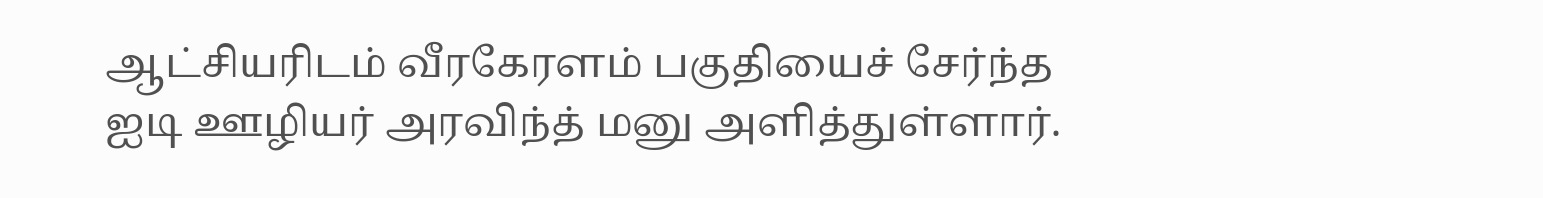ஆட்சியரிடம் வீரகேரளம் பகுதியைச் சேர்ந்த ஐடி ஊழியர் அரவிந்த் மனு அளித்துள்ளார்.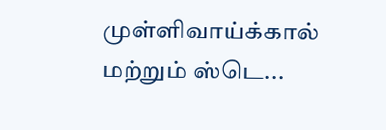முள்ளிவாய்க்கால் மற்றும் ஸ்டெ...